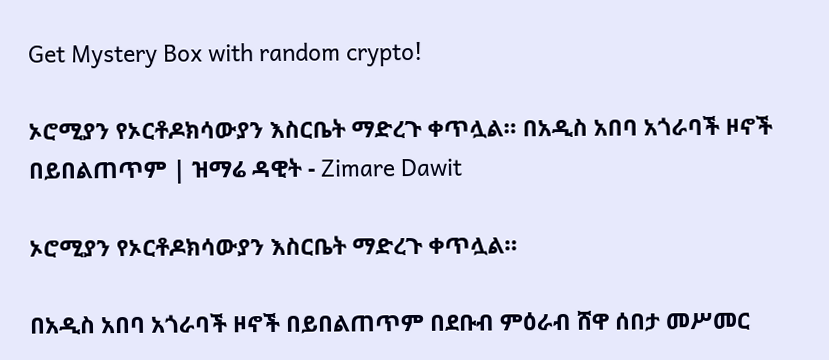Get Mystery Box with random crypto!

ኦሮሚያን የኦርቶዶክሳውያን እስርቤት ማድረጉ ቀጥሏል። በአዲስ አበባ አጎራባች ዞኖች በይበልጠጥም | ዝማሬ ዳዊት - Zimare Dawit

ኦሮሚያን የኦርቶዶክሳውያን እስርቤት ማድረጉ ቀጥሏል።

በአዲስ አበባ አጎራባች ዞኖች በይበልጠጥም በደቡብ ምዕራብ ሸዋ ሰበታ መሥመር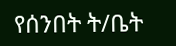የሰንበት ት/ቤት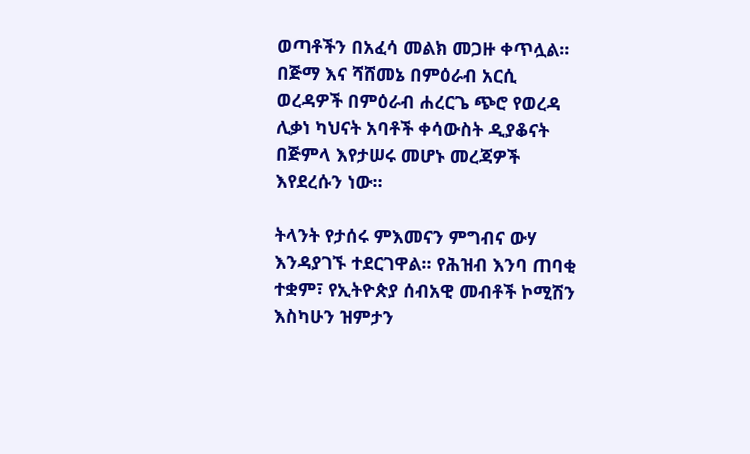ወጣቶችን በአፈሳ መልክ መጋዙ ቀጥሏል። በጅማ እና ሻሸመኔ በምዕራብ አርሲ ወረዳዎች በምዕራብ ሐረርጌ ጭሮ የወረዳ ሊቃነ ካህናት አባቶች ቀሳውስት ዲያቆናት በጅምላ እየታሠሩ መሆኑ መረጃዎች እየደረሱን ነው።

ትላንት የታሰሩ ምእመናን ምግብና ውሃ እንዳያገኙ ተደርገዋል። የሕዝብ እንባ ጠባቂ ተቋም፣ የኢትዮጵያ ሰብአዊ መብቶች ኮሚሽን እስካሁን ዝምታን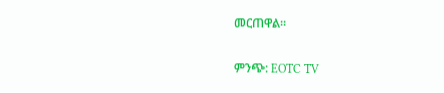መርጠዋል።

ምንጭ: EOTC TV